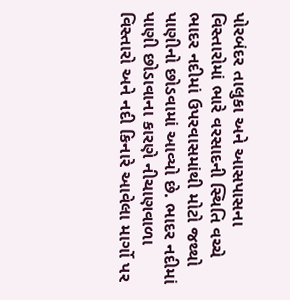પોરબંદર તાલુકા અને આસપાસના વિસ્તારોમાં ભારે વરસાદની સ્થિતિ વચ્ચે ભાદર નદીમાં ઉપરવાસમાંથી મોટો જથ્થો પાણીનો છોડવામાં આવ્યો છે. ભાદર નદીમાં પાણી છોડાવાના કારણે નીચાણવાળા વિસ્તારો અને નદી કિનારે આવેલા માર્ગો પર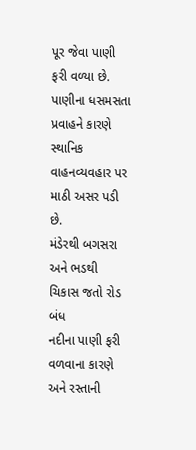પૂર જેવા પાણી ફરી વળ્યા છે. પાણીના ધસમસતા પ્રવાહને કારણે સ્થાનિક વાહનવ્યવહાર પર માઠી અસર પડી છે.
મંડેરથી બગસરા અને ભડથી ચિકાસ જતો રોડ બંધ
નદીના પાણી ફરી વળવાના કારણે અને રસ્તાની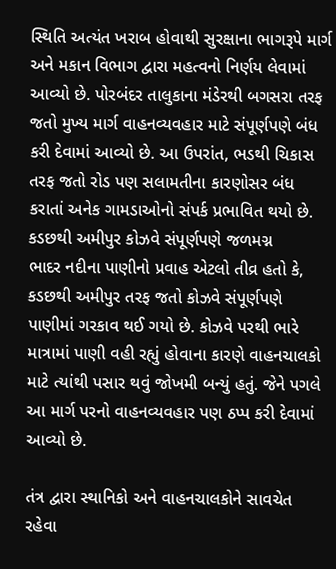સ્થિતિ અત્યંત ખરાબ હોવાથી સુરક્ષાના ભાગરૂપે માર્ગ અને મકાન વિભાગ દ્વારા મહત્વનો નિર્ણય લેવામાં આવ્યો છે. પોરબંદર તાલુકાના મંડેરથી બગસરા તરફ જતો મુખ્ય માર્ગ વાહનવ્યવહાર માટે સંપૂર્ણપણે બંધ કરી દેવામાં આવ્યો છે. આ ઉપરાંત, ભડથી ચિકાસ તરફ જતો રોડ પણ સલામતીના કારણોસર બંધ કરાતાં અનેક ગામડાઓનો સંપર્ક પ્રભાવિત થયો છે.
કડછથી અમીપુર કોઝવે સંપૂર્ણપણે જળમગ્ન
ભાદર નદીના પાણીનો પ્રવાહ એટલો તીવ્ર હતો કે, કડછથી અમીપુર તરફ જતો કોઝવે સંપૂર્ણપણે પાણીમાં ગરકાવ થઈ ગયો છે. કોઝવે પરથી ભારે માત્રામાં પાણી વહી રહ્યું હોવાના કારણે વાહનચાલકો માટે ત્યાંથી પસાર થવું જોખમી બન્યું હતું. જેને પગલે આ માર્ગ પરનો વાહનવ્યવહાર પણ ઠપ્પ કરી દેવામાં આવ્યો છે.

તંત્ર દ્વારા સ્થાનિકો અને વાહનચાલકોને સાવચેત રહેવા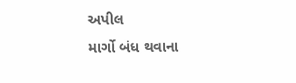અપીલ
માર્ગો બંધ થવાના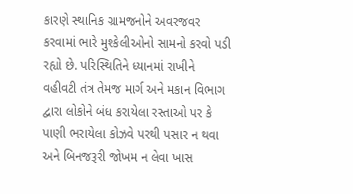કારણે સ્થાનિક ગ્રામજનોને અવરજવર કરવામાં ભારે મુશ્કેલીઓનો સામનો કરવો પડી રહ્યો છે. પરિસ્થિતિને ધ્યાનમાં રાખીને વહીવટી તંત્ર તેમજ માર્ગ અને મકાન વિભાગ દ્વારા લોકોને બંધ કરાયેલા રસ્તાઓ પર કે પાણી ભરાયેલા કોઝવે પરથી પસાર ન થવા અને બિનજરૂરી જોખમ ન લેવા ખાસ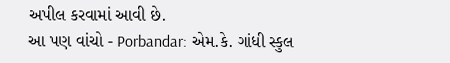અપીલ કરવામાં આવી છે.
આ પણ વાંચો - Porbandar: એમ.કે. ગાંધી સ્કુલ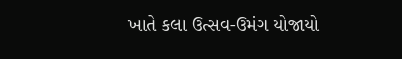ખાતે કલા ઉત્સવ-ઉમંગ યોજાયો